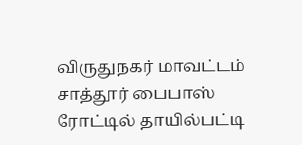விருதுநகர் மாவட்டம் சாத்தூர் பைபாஸ் ரோட்டில் தாயில்பட்டி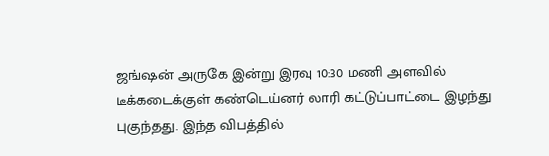ஜங்ஷன் அருகே இன்று இரவு 10:30 மணி அளவில் டீக்கடைக்குள் கண்டெய்னர் லாரி கட்டுப்பாட்டை இழந்து புகுந்தது. இந்த விபத்தில்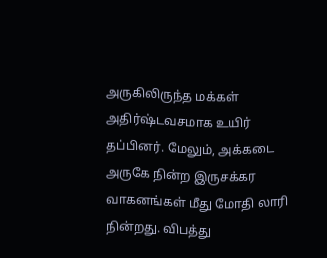அருகிலிருந்த மக்கள் அதிர்ஷ்டவசமாக உயிர் தப்பினர். மேலும், அக்கடை அருகே நின்ற இருசக்கர வாகனங்கள் மீது மோதி லாரி நின்றது. விபத்து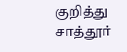குறித்து சாத்தூர்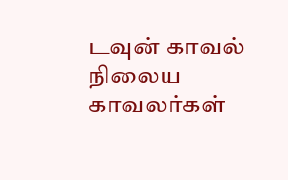டவுன் காவல் நிலைய காவலர்கள்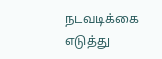நடவடிக்கை எடுத்து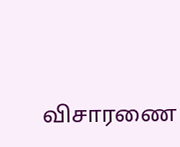விசாரணை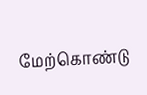மேற்கொண்டு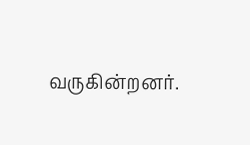வருகின்றனர்.